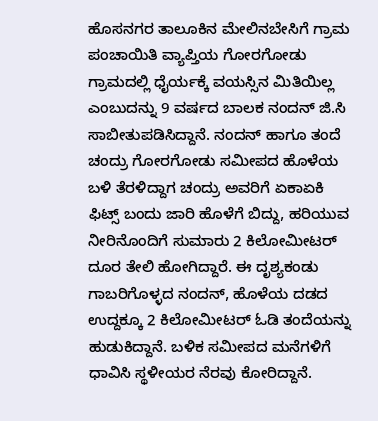ಹೊಸನಗರ ತಾಲೂಕಿನ ಮೇಲಿನಬೇಸಿಗೆ ಗ್ರಾಮ ಪಂಚಾಯಿತಿ ವ್ಯಾಪ್ತಿಯ ಗೋರಗೋಡು ಗ್ರಾಮದಲ್ಲಿ ಧೈರ್ಯಕ್ಕೆ ವಯಸ್ಸಿನ ಮಿತಿಯಿಲ್ಲ ಎಂಬುದನ್ನು 9 ವರ್ಷದ ಬಾಲಕ ನಂದನ್ ಜಿ.ಸಿ ಸಾಬೀತುಪಡಿಸಿದ್ದಾನೆ. ನಂದನ್ ಹಾಗೂ ತಂದೆ ಚಂದ್ರು ಗೋರಗೋಡು ಸಮೀಪದ ಹೊಳೆಯ ಬಳಿ ತೆರಳಿದ್ದಾಗ ಚಂದ್ರು ಅವರಿಗೆ ಏಕಾಏಕಿ ಫಿಟ್ಸ್ ಬಂದು ಜಾರಿ ಹೊಳೆಗೆ ಬಿದ್ದು, ಹರಿಯುವ ನೀರಿನೊಂದಿಗೆ ಸುಮಾರು 2 ಕಿಲೋಮೀಟರ್ ದೂರ ತೇಲಿ ಹೋಗಿದ್ದಾರೆ. ಈ ದೃಶ್ಯಕಂಡು ಗಾಬರಿಗೊಳ್ಳದ ನಂದನ್, ಹೊಳೆಯ ದಡದ ಉದ್ದಕ್ಕೂ 2 ಕಿಲೋಮೀಟರ್ ಓಡಿ ತಂದೆಯನ್ನು ಹುಡುಕಿದ್ದಾನೆ. ಬಳಿಕ ಸಮೀಪದ ಮನೆಗಳಿಗೆ ಧಾವಿಸಿ ಸ್ಥಳೀಯರ ನೆರವು ಕೋರಿದ್ದಾನೆ.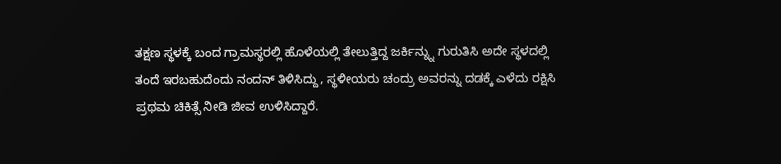ತಕ್ಷಣ ಸ್ಥಳಕ್ಕೆ ಬಂದ ಗ್ರಾಮಸ್ಥರಲ್ಲಿ ಹೊಳೆಯಲ್ಲಿ ತೇಲುತ್ತಿದ್ದ ಜರ್ಕಿನ್ನ್ನು ಗುರುತಿಸಿ ಅದೇ ಸ್ಥಳದಲ್ಲಿ ತಂದೆ ಇರಬಹುದೆಂದು ನಂದನ್ ತಿಳಿಸಿದ್ದು, ಸ್ಥಳೀಯರು ಚಂದ್ರು ಅವರನ್ನು ದಡಕ್ಕೆ ಎಳೆದು ರಕ್ಷಿಸಿ ಪ್ರಥಮ ಚಿಕಿತ್ಸೆ ನೀಡಿ ಜೀವ ಉಳಿಸಿದ್ದಾರೆ.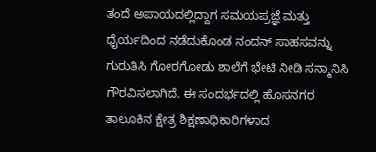ತಂದೆ ಅಪಾಯದಲ್ಲಿದ್ದಾಗ ಸಮಯಪ್ರಜ್ಞೆ ಮತ್ತು ಧೈರ್ಯದಿಂದ ನಡೆದುಕೊಂಡ ನಂದನ್ ಸಾಹಸವನ್ನು ಗುರುತಿಸಿ ಗೋರಗೋಡು ಶಾಲೆಗೆ ಭೇಟಿ ನೀಡಿ ಸನ್ಮಾನಿಸಿ ಗೌರವಿಸಲಾಗಿದೆ. ಈ ಸಂದರ್ಭದಲ್ಲಿ ಹೊಸನಗರ ತಾಲೂಕಿನ ಕ್ಷೇತ್ರ ಶಿಕ್ಷಣಾಧಿಕಾರಿಗಳಾದ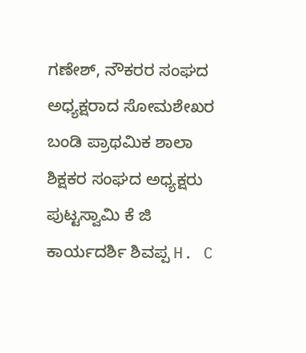ಗಣೇಶ್, ನೌಕರರ ಸಂಘದ ಅಧ್ಯಕ್ಷರಾದ ಸೋಮಶೇಖರ ಬಂಡಿ ಪ್ರಾಥಮಿಕ ಶಾಲಾ ಶಿಕ್ಷಕರ ಸಂಘದ ಅಧ್ಯಕ್ಷರು ಪುಟ್ಟಸ್ವಾಮಿ ಕೆ ಜಿ ಕಾರ್ಯದರ್ಶಿ ಶಿವಪ್ಪ H. C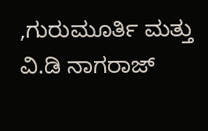,ಗುರುಮೂರ್ತಿ ಮತ್ತು ವಿ.ಡಿ ನಾಗರಾಜ್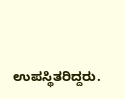ಉಪಸ್ಥಿತರಿದ್ದರು.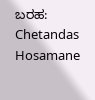ಬರಹ: Chetandas Hosamane